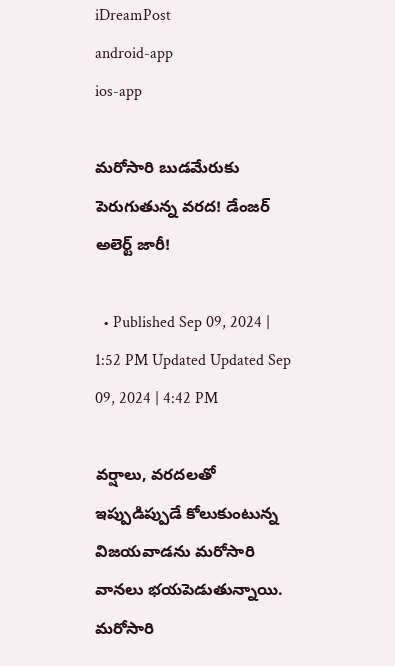iDreamPost
android-app
ios-app

మరోసారి బుడమేరుకు పెరుగుతున్న వరద! డేంజర్ అలెర్ట్ జారీ!

  • Published Sep 09, 2024 | 1:52 PM Updated Updated Sep 09, 2024 | 4:42 PM

వర్షాలు, వరదలతో ఇప్పుడిప్పుడే కోలుకుంటున్న విజయవాడను మరోసారి వానలు భయపెడుతున్నాయి. మరోసారి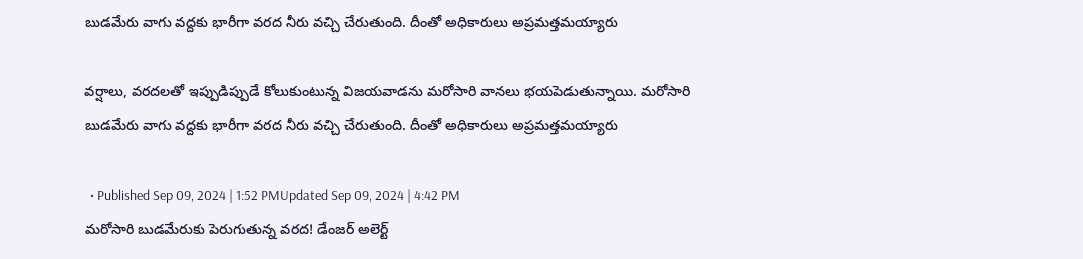బుడమేరు వాగు వద్దకు భారీగా వరద నీరు వచ్చి చేరుతుంది. దీంతో అధికారులు అప్రమత్తమయ్యారు

వర్షాలు, వరదలతో ఇప్పుడిప్పుడే కోలుకుంటున్న విజయవాడను మరోసారి వానలు భయపెడుతున్నాయి. మరోసారి బుడమేరు వాగు వద్దకు భారీగా వరద నీరు వచ్చి చేరుతుంది. దీంతో అధికారులు అప్రమత్తమయ్యారు

  • Published Sep 09, 2024 | 1:52 PMUpdated Sep 09, 2024 | 4:42 PM
మరోసారి బుడమేరుకు పెరుగుతున్న వరద! డేంజర్ అలెర్ట్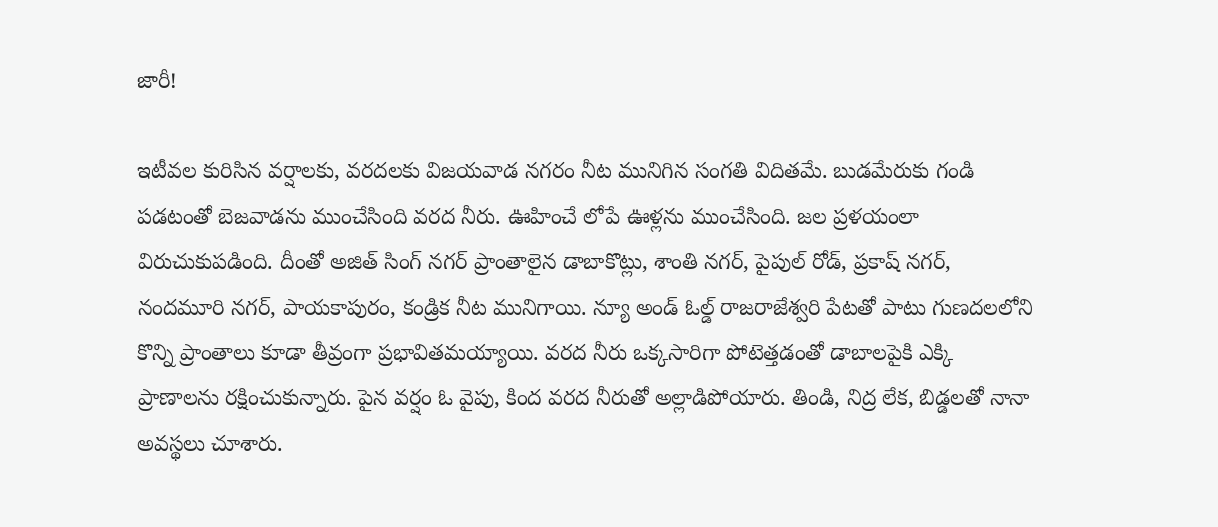జారీ!

ఇటీవల కురిసిన వర్షాలకు, వరదలకు విజయవాడ నగరం నీట మునిగిన సంగతి విదితమే. బుడమేరుకు గండి పడటంతో బెజవాడను ముంచేసింది వరద నీరు. ఊహించే లోపే ఊళ్లను ముంచేసింది. జల ప్రళయంలా విరుచుకుపడింది. దీంతో అజిత్ సింగ్ నగర్ ప్రాంతాలైన డాబాకొట్లు, శాంతి నగర్, పైపుల్ రోడ్, ప్రకాష్ నగర్, నందమూరి నగర్, పాయకాపురం, కండ్రిక నీట మునిగాయి. న్యూ అండ్ ఓల్డ్ రాజరాజేశ్వరి పేటతో పాటు గుణదలలోని కొన్ని ప్రాంతాలు కూడా తీవ్రంగా ప్రభావితమయ్యాయి. వరద నీరు ఒక్కసారిగా పోటెత్తడంతో డాబాలపైకి ఎక్కి ప్రాణాలను రక్షించుకున్నారు. పైన వర్షం ఓ వైపు, కింద వరద నీరుతో అల్లాడిపోయారు. తిండి, నిద్ర లేక, బిడ్డలతో నానా అవస్థలు చూశారు.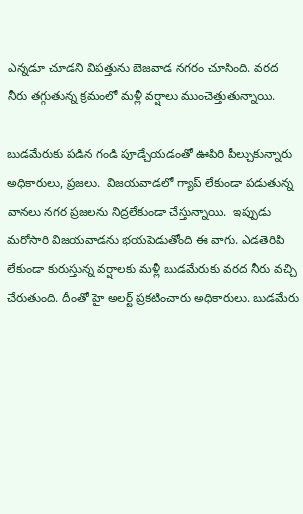ఎన్నడూ చూడని విపత్తును బెజవాడ నగరం చూసింది. వరద నీరు తగ్గుతున్న క్రమంలో మళ్లీ వర్షాలు ముంచెత్తుతున్నాయి.

బుడమేరుకు పడిన గండి పూడ్చేయడంతో ఊపిరి పీల్చుకున్నారు అధికారులు, ప్రజలు.  విజయవాడలో గ్యాప్ లేకుండా పడుతున్న వానలు నగర ప్రజలను నిద్రలేకుండా చేస్తున్నాయి.  ఇప్పుడు మరోసారి విజయవాడను భయపెడుతోంది ఈ వాగు. ఎడతెరిపి లేకుండా కురుస్తున్న వర్షాలకు మళ్లీ బుడమేరుకు వరద నీరు వచ్చి చేరుతుంది. దీంతో హై అలర్ట్ ప్రకటించారు అధికారులు. బుడమేరు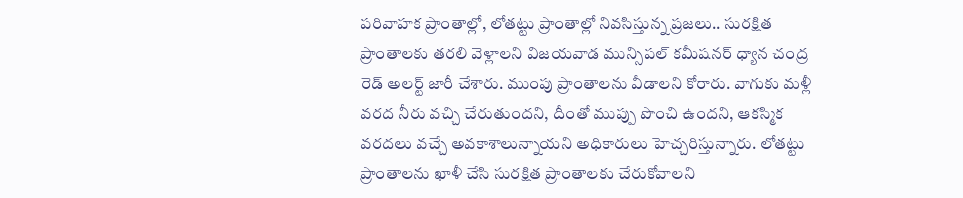పరివాహక ప్రాంతాల్లో, లోతట్టు ప్రాంతాల్లో నివసిస్తున్న ప్రజలు.. సురక్షిత ప్రాంతాలకు తరలి వెళ్లాలని విజయవాడ మున్సిపల్ కమీషనర్ ధ్యాన చంద్ర రెడ్ అలర్ట్ జారీ చేశారు. ముంపు ప్రాంతాలను వీడాలని కోరారు. వాగుకు మళ్లీ వరద నీరు వచ్చి చేరుతుందని, దీంతో ముప్పు పొంచి ఉందని, ఆకస్మిక వరదలు వచ్చే అవకాశాలున్నాయని అధికారులు హెచ్చరిస్తున్నారు. లోతట్టు ప్రాంతాలను ఖాళీ చేసి సురక్షిత ప్రాంతాలకు చేరుకోవాలని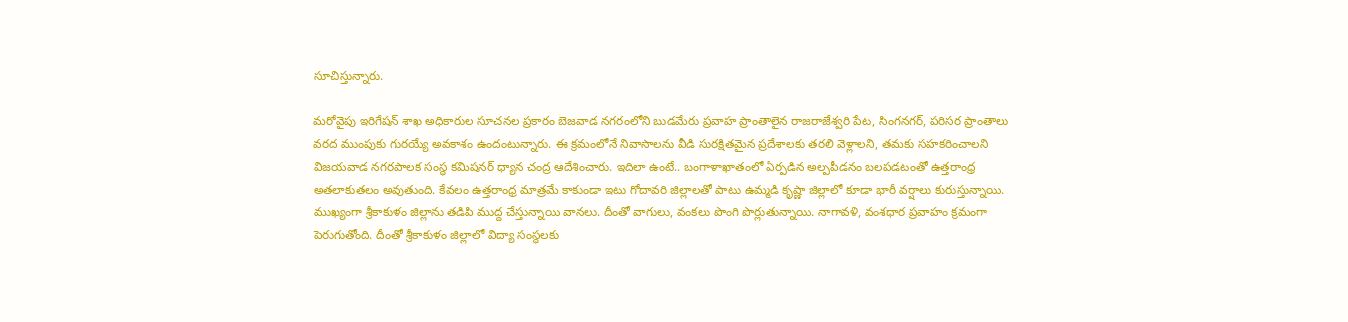సూచిస్తున్నారు.

మరోవైపు ఇరిగేషన్ శాఖ అధికారుల సూచనల ప్రకారం బెజవాడ నగరంలోని బుడమేరు ప్రవాహ ప్రాంతాలైన రాజరాజేశ్వరి పేట, సింగనగర్, పరిసర ప్రాంతాలు వరద ముంపుకు గురయ్యే అవకాశం ఉందంటున్నారు. ఈ క్రమంలోనే నివాసాలను వీడి సురక్షితమైన ప్రదేశాలకు తరలి వెళ్లాలని, తమకు సహకరించాలని విజయవాడ నగరపాలక సంస్థ కమిషనర్ ధ్యాన చంద్ర ఆదేశించారు. ఇదిలా ఉంటే.. బంగాళాఖాతంలో ఏర్పడిన అల్పపీడనం బలపడటంతో ఉత్తరాంధ్ర అతలాకుతలం అవుతుంది. కేవలం ఉత్తరాంధ్ర మాత్రమే కాకుండా ఇటు గోదావరి జిల్లాలతో పాటు ఉమ్మడి కృష్ణా జిల్లాలో కూడా భారీ వర్షాలు కురుస్తున్నాయి. ముఖ్యంగా శ్రీకాకుళం జిల్లాను తడిపి ముద్ద చేస్తున్నాయి వానలు. దీంతో వాగులు, వంకలు పొంగి పొర్లుతున్నాయి. నాగావళి, వంశధార ప్రవాహం క్రమంగా పెరుగుతోంది. దీంతో శ్రీకాకుళం జిల్లాలో విద్యా సంస్థలకు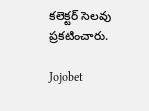కలెక్టర్ సెలవు ప్రకటించారు.

Jojobet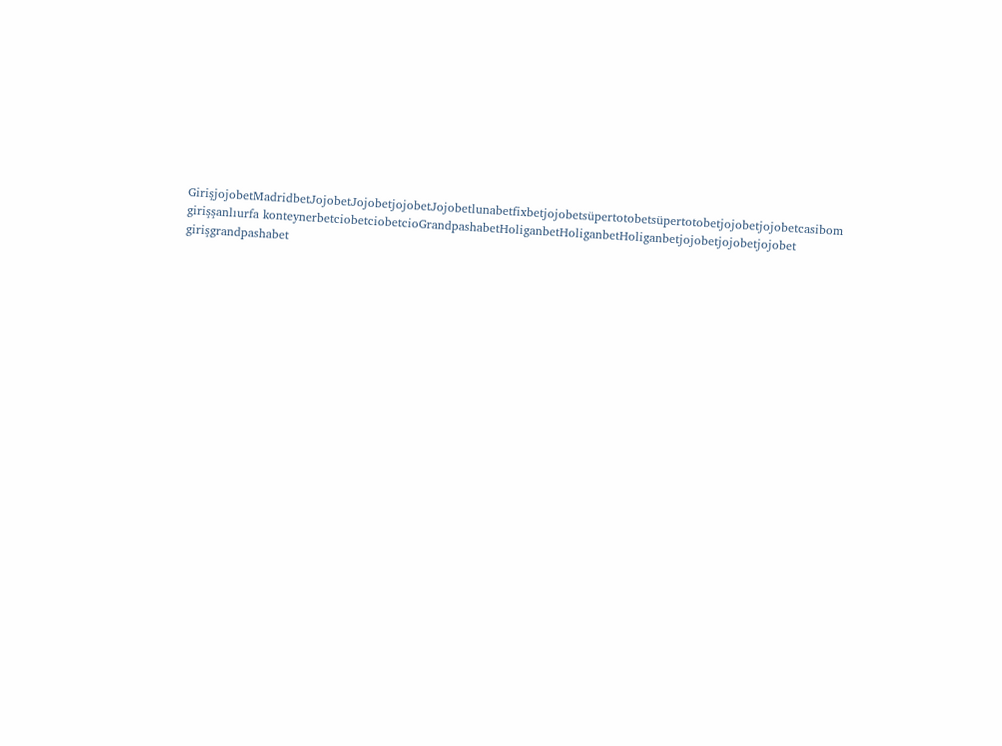GirişjojobetMadridbetJojobetJojobetjojobetJojobetlunabetfixbetjojobetsüpertotobetsüpertotobetjojobetjojobetcasibom girişşanlıurfa konteynerbetciobetciobetcioGrandpashabetHoliganbetHoliganbetHoliganbetjojobetjojobetjojobet girişgrandpashabet